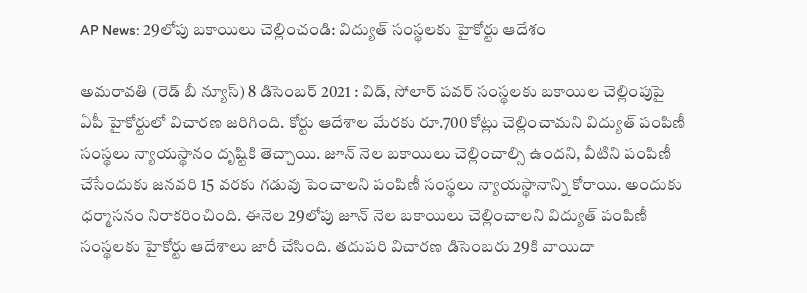AP News: 29లోపు బకాయిలు చెల్లించండి: విద్యుత్‌ సంస్థలకు హైకోర్టు ఆదేశం

అమరావతి (రెడ్ బీ న్యూస్) 8 డిసెంబర్ 2021 : విడ్‌, సోలార్‌ పవర్‌ సంస్థలకు బకాయిల చెల్లింపుపై ఏపీ హైకోర్టులో విచారణ జరిగింది. కోర్టు ఆదేశాల మేరకు రూ.700 కోట్లు చెల్లించామని విద్యుత్‌ పంపిణీ సంస్థలు న్యాయస్థానం దృష్టికి తెచ్చాయి. జూన్‌ నెల బకాయిలు చెల్లించాల్సి ఉందని, వీటిని పంపిణీ చేసేందుకు జనవరి 15 వరకు గడువు పెంచాలని పంపిణీ సంస్థలు న్యాయస్థానాన్ని కోరాయి. అందుకు ధర్మాసనం నిరాకరించింది. ఈనెల 29లోపు జూన్‌ నెల బకాయిలు చెల్లించాలని విద్యుత్‌ పంపిణీ సంస్థలకు హైకోర్టు ఆదేశాలు జారీ చేసింది. తదుపరి విచారణ డిసెంబరు 29కి వాయిదా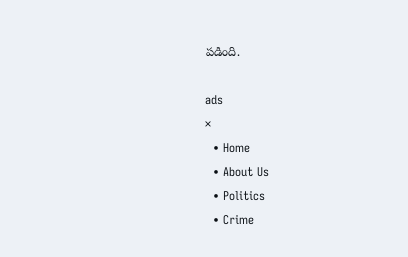పడింది.

ads
×
  • Home
  • About Us
  • Politics
  • Crime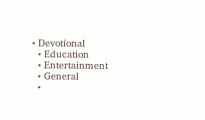• Devotional
  • Education
  • Entertainment
  • General
  •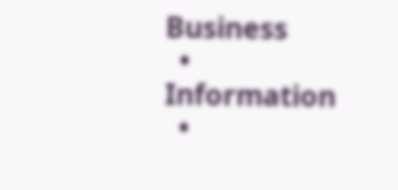Business
  • Information
  •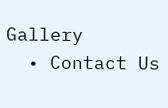Gallery
  • Contact Us